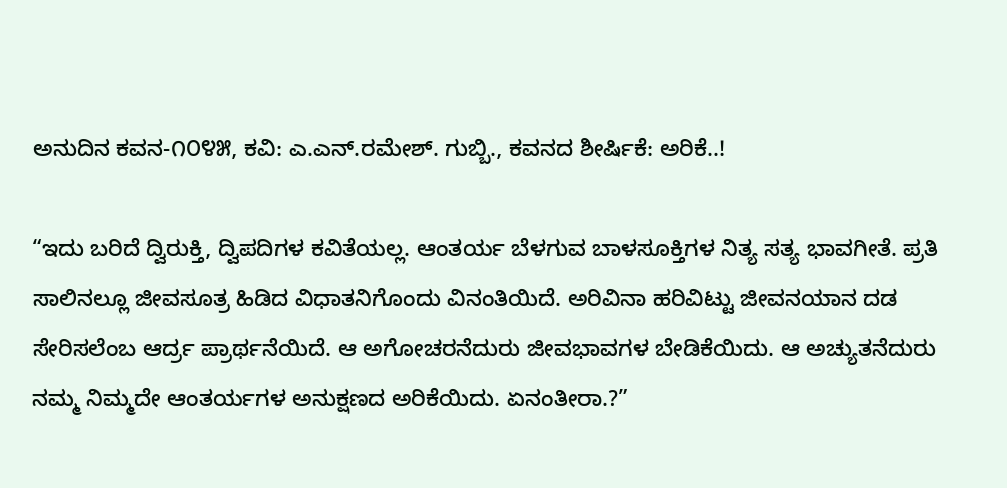ಅನುದಿನ ಕವನ-೧೦೪೫, ಕವಿ: ಎ.ಎನ್.ರಮೇಶ್. ಗುಬ್ಬಿ., ಕವನದ ಶೀರ್ಷಿಕೆ: ಅರಿಕೆ..!

“ಇದು ಬರಿದೆ ದ್ವಿರುಕ್ತಿ, ದ್ವಿಪದಿಗಳ ಕವಿತೆಯಲ್ಲ. ಆಂತರ್ಯ ಬೆಳಗುವ ಬಾಳಸೂಕ್ತಿಗಳ ನಿತ್ಯ ಸತ್ಯ ಭಾವಗೀತೆ. ಪ್ರತಿ ಸಾಲಿನಲ್ಲೂ ಜೀವಸೂತ್ರ ಹಿಡಿದ ವಿಧಾತನಿಗೊಂದು ವಿನಂತಿಯಿದೆ. ಅರಿವಿನಾ ಹರಿವಿಟ್ಟು ಜೀವನಯಾನ ದಡ ಸೇರಿಸಲೆಂಬ ಆರ್ದ್ರ ಪ್ರಾರ್ಥನೆಯಿದೆ. ಆ ಅಗೋಚರನೆದುರು ಜೀವಭಾವಗಳ ಬೇಡಿಕೆಯಿದು. ಆ ಅಚ್ಯುತನೆದುರು ನಮ್ಮ ನಿಮ್ಮದೇ ಆಂತರ್ಯಗಳ ಅನುಕ್ಷಣದ ಅರಿಕೆಯಿದು. ಏನಂತೀರಾ.?”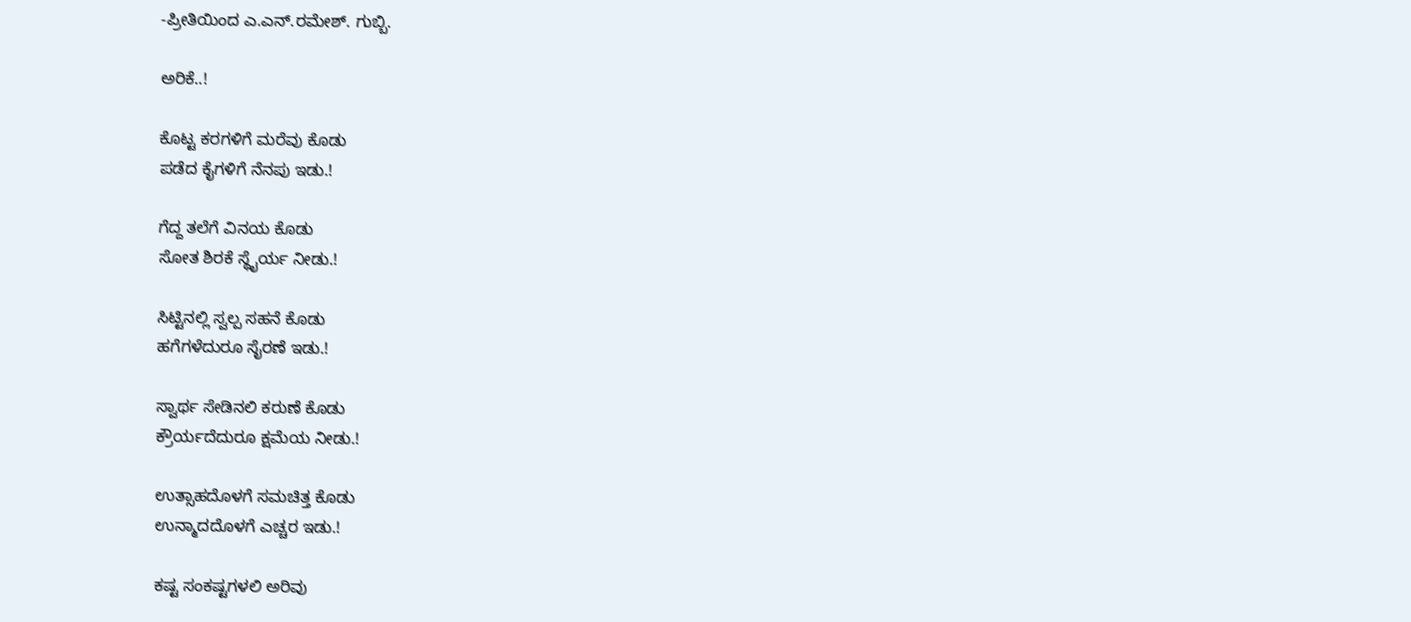-ಪ್ರೀತಿಯಿಂದ ಎ.ಎನ್.ರಮೇಶ್. ಗುಬ್ಬಿ.

ಅರಿಕೆ..!

ಕೊಟ್ಟ ಕರಗಳಿಗೆ ಮರೆವು ಕೊಡು
ಪಡೆದ ಕೈಗಳಿಗೆ ನೆನಪು ಇಡು.!

ಗೆದ್ದ ತಲೆಗೆ ವಿನಯ ಕೊಡು
ಸೋತ ಶಿರಕೆ ಸ್ಥೈರ್ಯ ನೀಡು.!

ಸಿಟ್ಟಿನಲ್ಲಿ ಸ್ವಲ್ಪ ಸಹನೆ ಕೊಡು
ಹಗೆಗಳೆದುರೂ ಸೈರಣೆ ಇಡು.!

ಸ್ವಾರ್ಥ ಸೇಡಿನಲಿ ಕರುಣೆ ಕೊಡು
ಕ್ರೌರ್ಯದೆದುರೂ ಕ್ಷಮೆಯ ನೀಡು.!

ಉತ್ಸಾಹದೊಳಗೆ ಸಮಚಿತ್ತ ಕೊಡು
ಉನ್ಮಾದದೊಳಗೆ ಎಚ್ಚರ ಇಡು.!

ಕಷ್ಟ ಸಂಕಷ್ಟಗಳಲಿ ಅರಿವು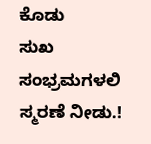ಕೊಡು
ಸುಖ ಸಂಭ್ರಮಗಳಲಿ ಸ್ಮರಣೆ ನೀಡು.!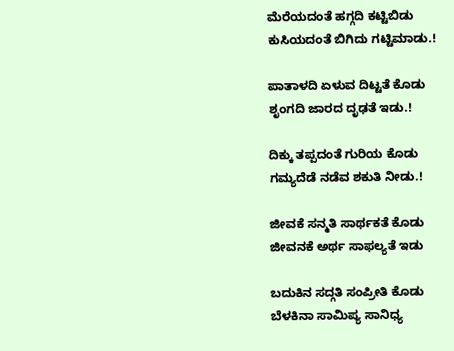ಮೆರೆಯದಂತೆ ಹಗ್ಗದಿ ಕಟ್ಟಿಬಿಡು
ಕುಸಿಯದಂತೆ ಬಿಗಿದು ಗಟ್ಟಿಮಾಡು.!

ಪಾತಾಳದಿ ಏಳುವ ದಿಟ್ಟತೆ ಕೊಡು
ಶೃಂಗದಿ ಜಾರದ ದೃಢತೆ ಇಡು.!

ದಿಕ್ಕು ತಪ್ಪದಂತೆ ಗುರಿಯ ಕೊಡು
ಗಮ್ಯದೆಡೆ ನಡೆವ ಶಕುತಿ ನೀಡು.!

ಜೀವಕೆ ಸನ್ಮತಿ ಸಾರ್ಥಕತೆ ಕೊಡು
ಜೀವನಕೆ ಅರ್ಥ ಸಾಫಲ್ಯತೆ ಇಡು

ಬದುಕಿನ ಸದ್ಗತಿ ಸಂಪ್ರೀತಿ ಕೊಡು
ಬೆಳಕಿನಾ ಸಾಮಿಪ್ಯ ಸಾನಿಧ್ಯ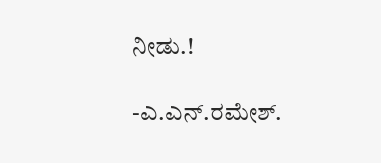ನೀಡು.!

-ಎ.ಎನ್.ರಮೇಶ್.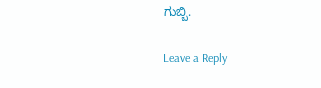ಗುಬ್ಬಿ.

Leave a Reply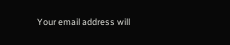Your email address will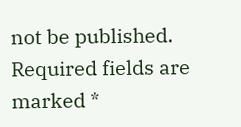not be published. Required fields are marked *